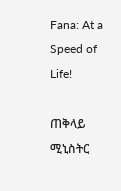Fana: At a Speed of Life!

ጠቅላይ ሚኒስትር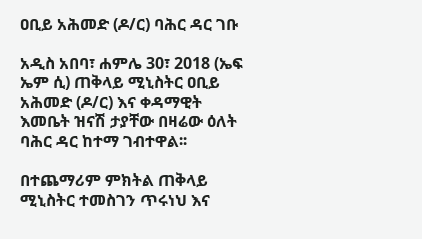ዐቢይ አሕመድ (ዶ/ር) ባሕር ዳር ገቡ

አዲስ አበባ፣ ሐምሌ 30፣ 2018 (ኤፍ ኤም ሲ) ጠቅላይ ሚኒስትር ዐቢይ አሕመድ (ዶ/ር) እና ቀዳማዊት እመቤት ዝናሽ ታያቸው በዛሬው ዕለት ባሕር ዳር ከተማ ገብተዋል፡፡

በተጨማሪም ምክትል ጠቅላይ ሚኒስትር ተመስገን ጥሩነህ እና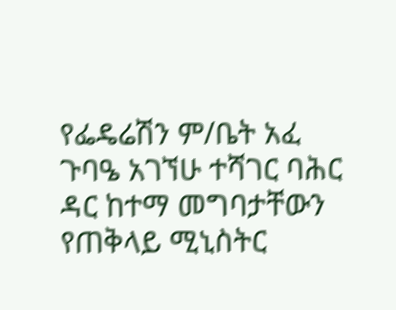የፌዴሬሽን ም/ቤት አፈ ጉባዔ አገኘሁ ተሻገር ባሕር ዳር ከተማ መግባታቸውን የጠቅላይ ሚኒስትር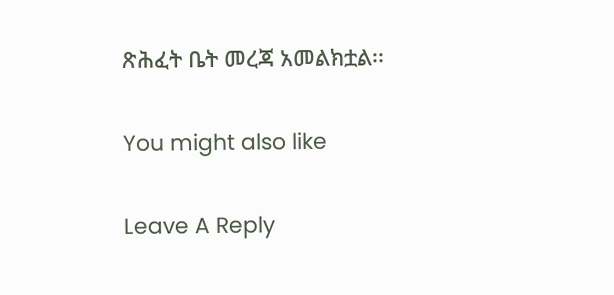ጽሕፈት ቤት መረጃ አመልክቷል፡፡

You might also like

Leave A Reply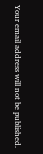Your email address will not be published.